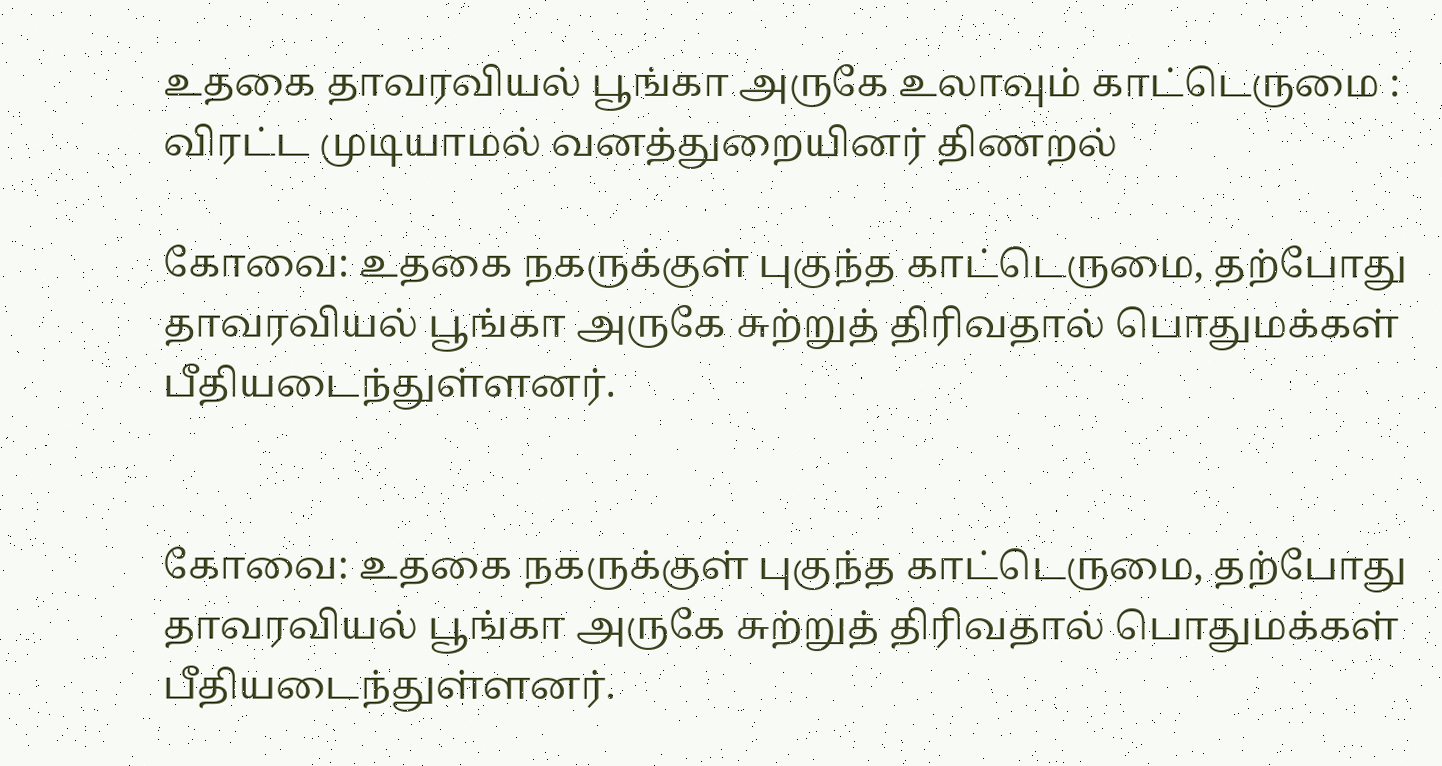உதகை தாவரவியல் பூங்கா அருகே உலாவும் காட்டெருமை : விரட்ட முடியாமல் வனத்துறையினர் திணறல்

கோவை: உதகை நகருக்குள் புகுந்த காட்டெருமை, தற்போது தாவரவியல் பூங்கா அருகே சுற்றுத் திரிவதால் பொதுமக்கள் பீதியடைந்துள்ளனர்.


கோவை: உதகை நகருக்குள் புகுந்த காட்டெருமை, தற்போது தாவரவியல் பூங்கா அருகே சுற்றுத் திரிவதால் பொதுமக்கள் பீதியடைந்துள்ளனர்.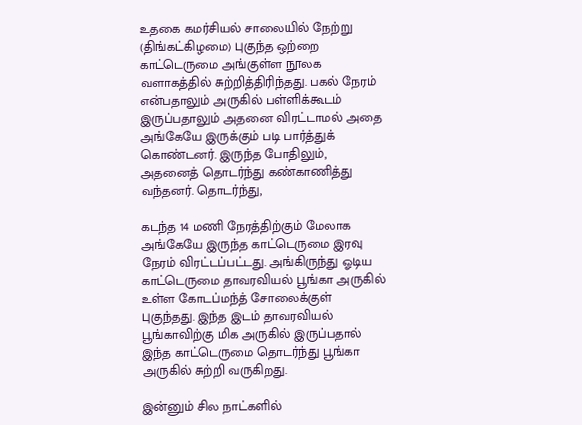உதகை கமர்சியல் சாலையில் நேற்று (திங்கட்கிழமை) புகுந்த ஒற்றை காட்டெருமை அங்குள்ள நூலக வளாகத்தில் சுற்றித்திரிந்தது. பகல் நேரம் என்பதாலும் அருகில் பள்ளிக்கூடம் இருப்பதாலும் அதனை விரட்டாமல் அதை அங்கேயே இருக்கும் படி பார்த்துக் கொண்டனர். இருந்த போதிலும், அதனைத் தொடர்ந்து கண்காணித்து வந்தனர். தொடர்ந்து,

கடந்த 14 மணி நேரத்திற்கும் மேலாக அங்கேயே இருந்த காட்டெருமை இரவு நேரம் விரட்டப்பட்டது. அங்கிருந்து ஓடிய காட்டெருமை தாவரவியல் பூங்கா அருகில் உள்ள கோடப்மந்த் சோலைக்குள் புகுந்தது. இந்த இடம் தாவரவியல் பூங்காவிற்கு மிக அருகில் இருப்பதால் இந்த காட்டெருமை தொடர்ந்து பூங்கா அருகில் சுற்றி வருகிறது.

இன்னும் சில நாட்களில்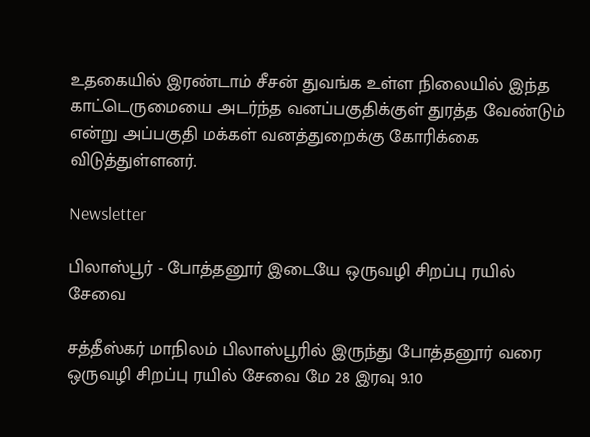உதகையில் இரண்டாம் சீசன் துவங்க உள்ள நிலையில் இந்த காட்டெருமையை அடர்ந்த வனப்பகுதிக்குள் துரத்த வேண்டும் என்று அப்பகுதி மக்கள் வனத்துறைக்கு கோரிக்கை விடுத்துள்ளனர்.

Newsletter

பிலாஸ்பூர் - போத்தனூர் இடையே ஒருவழி சிறப்பு ரயில் சேவை

சத்தீஸ்கர் மாநிலம் பிலாஸ்பூரில் இருந்து போத்தனூர் வரை ஒருவழி சிறப்பு ரயில் சேவை மே 28 இரவு 9.10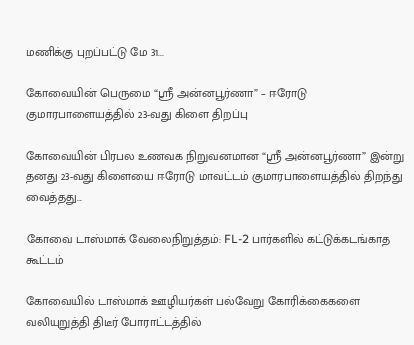மணிக்கு புறப்பட்டு மே 31...

கோவையின் பெருமை “ஸ்ரீ அன்னபூர்ணா” – ஈரோடு குமாரபாளையத்தில் 23-வது கிளை திறப்பு

கோவையின் பிரபல உணவக நிறுவனமான “ஸ்ரீ அன்னபூர்ணா” இன்று தனது 23-வது கிளையை ஈரோடு மாவட்டம் குமாரபாளையத்தில் திறந்து வைத்தது...

கோவை டாஸ்மாக் வேலைநிறுத்தம்: FL-2 பார்களில் கட்டுக்கடங்காத கூட்டம்

கோவையில் டாஸ்மாக் ஊழியர்கள் பல்வேறு கோரிக்கைகளை வலியுறுத்தி திடீர் போராட்டத்தில்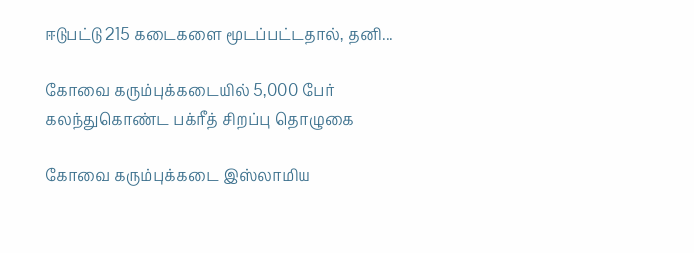ஈடுபட்டு 215 கடைகளை மூடப்பட்டதால், தனி...

கோவை கரும்புக்கடையில் 5,000 பேர் கலந்துகொண்ட பக்ரீத் சிறப்பு தொழுகை

கோவை கரும்புக்கடை இஸ்லாமிய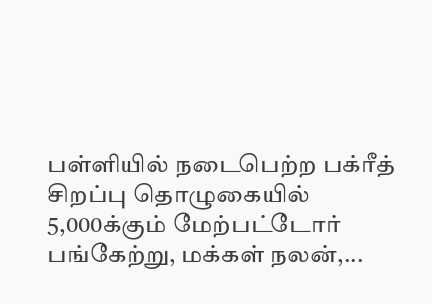பள்ளியில் நடைபெற்ற பக்ரீத் சிறப்பு தொழுகையில் 5,000க்கும் மேற்பட்டோர் பங்கேற்று, மக்கள் நலன்,...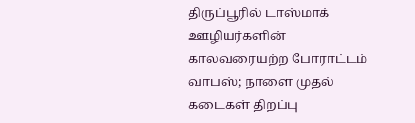திருப்பூரில் டாஸ்மாக் ஊழியர்களின் காலவரையற்ற போராட்டம் வாபஸ்; நாளை முதல் கடைகள் திறப்பு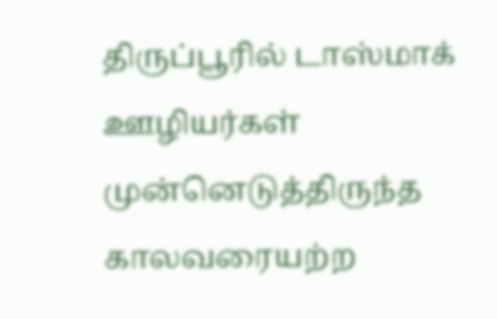திருப்பூரில் டாஸ்மாக் ஊழியர்கள் முன்னெடுத்திருந்த காலவரையற்ற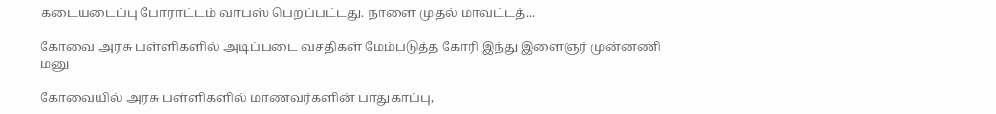கடையடைப்பு போராட்டம் வாபஸ் பெறப்பட்டது. நாளை முதல் மாவட்டத்...

கோவை அரசு பள்ளிகளில் அடிப்படை வசதிகள் மேம்படுத்த கோரி இந்து இளைஞர் முன்னணி மனு

கோவையில் அரசு பள்ளிகளில் மாணவர்களின் பாதுகாப்பு,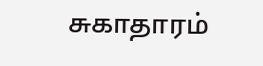சுகாதாரம்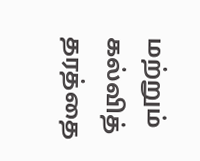மற்றும் கல்வித் தரத்தை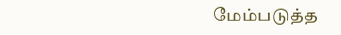மேம்படுத்த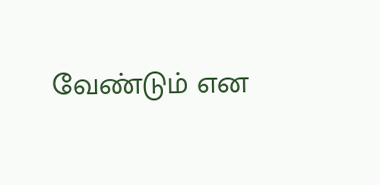வேண்டும் என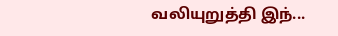வலியுறுத்தி இந்...